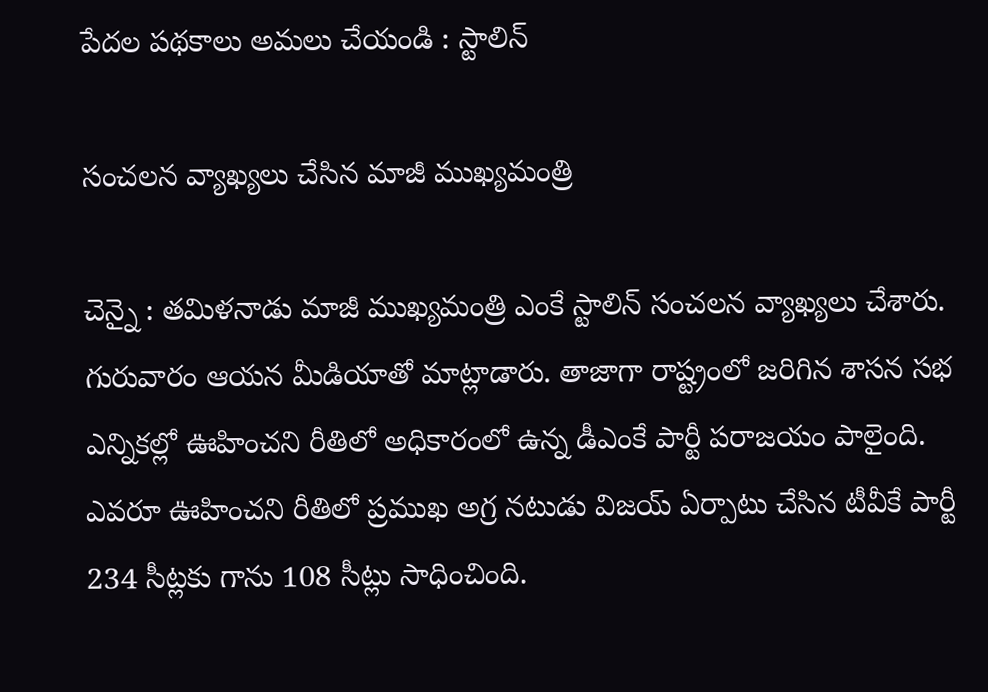పేద‌ల ప‌థ‌కాలు అమ‌లు చేయండి : స్టాలిన్

సంచ‌ల‌న వ్యాఖ్య‌లు చేసిన మాజీ ముఖ్య‌మంత్రి

చెన్నై : త‌మిళ‌నాడు మాజీ ముఖ్య‌మంత్రి ఎంకే స్టాలిన్ సంచ‌ల‌న వ్యాఖ్య‌లు చేశారు. గురువారం ఆయ‌న మీడియాతో మాట్లాడారు. తాజాగా రాష్ట్రంలో జ‌రిగిన శాస‌న స‌భ ఎన్నిక‌ల్లో ఊహించ‌ని రీతిలో అధికారంలో ఉన్న డీఎంకే పార్టీ ప‌రాజ‌యం పాలైంది. ఎవ‌రూ ఊహించ‌ని రీతిలో ప్ర‌ముఖ అగ్ర న‌టుడు విజ‌య్ ఏర్పాటు చేసిన టీవీకే పార్టీ 234 సీట్ల‌కు గాను 108 సీట్లు సాధించింది.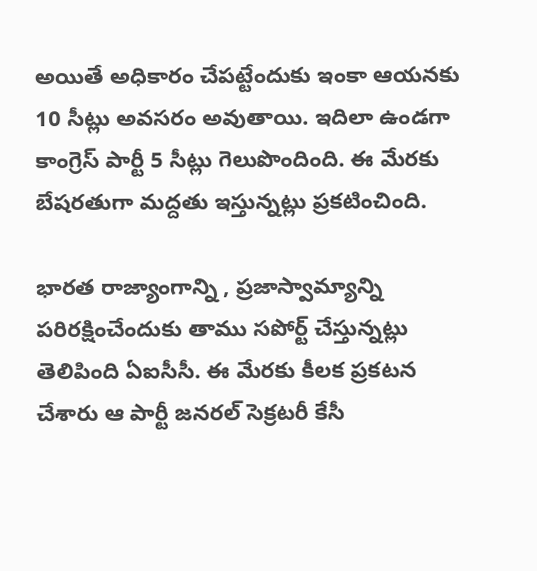అయితే అధికారం చేప‌ట్టేందుకు ఇంకా ఆయ‌న‌కు 10 సీట్లు అవ‌స‌రం అవుతాయి. ఇదిలా ఉండ‌గా కాంగ్రెస్ పార్టీ 5 సీట్లు గెలుపొందింది. ఈ మేర‌కు బేష‌ర‌తుగా మ‌ద్ద‌తు ఇస్తున్న‌ట్లు ప్ర‌క‌టించింది.

భార‌త రాజ్యాంగాన్ని , ప్ర‌జాస్వామ్యాన్ని ప‌రిర‌క్షించేందుకు తాము స‌పోర్ట్ చేస్తున్న‌ట్లు తెలిపింది ఏఐసీసీ. ఈ మేర‌కు కీల‌క ప్ర‌క‌ట‌న చేశారు ఆ పార్టీ జ‌న‌ర‌ల్ సెక్ర‌ట‌రీ కేసీ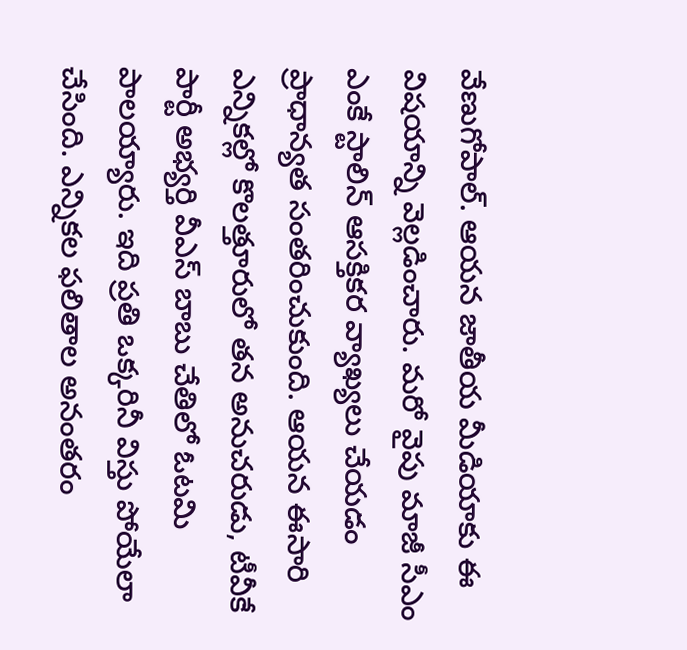వేణుగోపాల్. ఆయ‌న జాతీయ మీడియాకు ఈ విష‌యాన్ని వెల్ల‌డించారు. మ‌రో వైపు మాజీ సీఎం ఎంకే స్టాలిన్ ఆస‌క్తిక‌ర వ్యాఖ్య‌లు చేయ‌డం ప్రాధాన్య‌త సంత‌రించుకుంది. ఆయ‌న ఈసారి ఎన్నిక‌ల్లో కొల‌త్తూరులో త‌న అనుచ‌రుడు, టీవీకే పార్టీ అభ్య‌ర్తి వీఎస్ బాబు చేతిలో ఓట‌మి పాల‌య్యారు. ఇది ప్ర‌తి ఒక్క‌రినీ విస్తు పోయేలా చేసింది. ఎన్నిక‌ల ఫ‌లితాల అనంత‌రం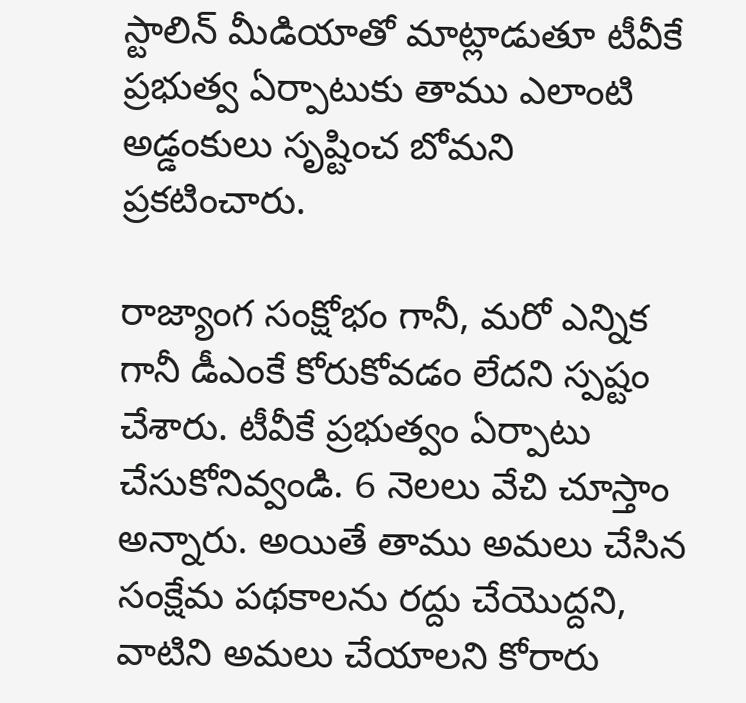స్టాలిన్ మీడియాతో మాట్లాడుతూ టీవీకే ప్ర‌భుత్వ ఏర్పాటుకు తాము ఎలాంటి అడ్డంకులు సృష్టించ బోమ‌ని ప్ర‌క‌టించారు.

రాజ్యాంగ సంక్షోభం గానీ, మరో ఎన్నిక గానీ డీఎంకే కోరుకోవడం లేదని స్ప‌ష్టం చేశారు. టీవీకే ప్రభుత్వం ఏర్పాటు చేసుకోనివ్వండి. 6 నెలలు వేచి చూస్తాం అన్నారు. అయితే తాము అమ‌లు చేసిన సంక్షేమ ప‌థ‌కాల‌ను ర‌ద్దు చేయొద్ద‌ని, వాటిని అమ‌లు చేయాల‌ని కోరారు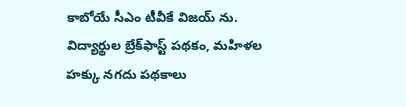కాబోయే సీఎం టీవీకే విజ‌య్ ను. విద్యార్థుల బ్రేక్‌ఫాస్ట్ పథకం, మహిళల హక్కు నగదు పథకాలు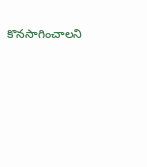కొనసాగించాలని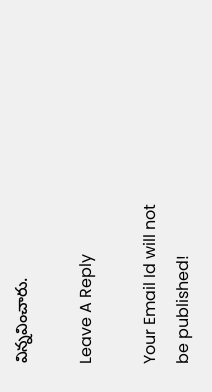విన్న‌వించారు.

Leave A Reply

Your Email Id will not be published!